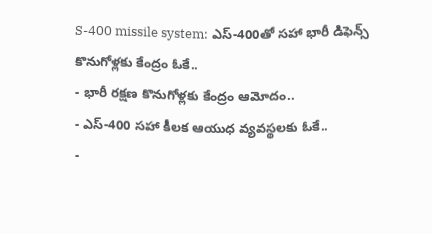S-400 missile system: ఎస్-400తో సహా భారీ డిఫెన్స్ కొనుగోళ్లకు కేంద్రం ఓకే..
- భారీ రక్షణ కొనుగోళ్లకు కేంద్రం ఆమోదం..
- ఎస్-400 సహా కీలక ఆయుధ వ్యవస్థలకు ఓకే..
-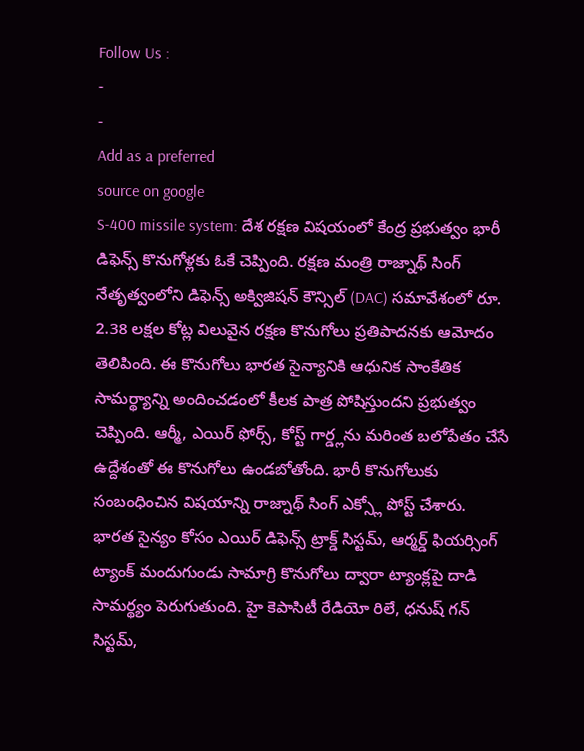Follow Us :
-
-
Add as a preferred
source on google
S-400 missile system: దేశ రక్షణ విషయంలో కేంద్ర ప్రభుత్వం భారీ డిఫెన్స్ కొనుగోళ్లకు ఓకే చెప్పింది. రక్షణ మంత్రి రాజ్నాథ్ సింగ్ నేతృత్వంలోని డిఫెన్స్ అక్విజిషన్ కౌన్సిల్ (DAC) సమావేశంలో రూ. 2.38 లక్షల కోట్ల విలువైన రక్షణ కొనుగోలు ప్రతిపాదనకు ఆమోదం తెలిపింది. ఈ కొనుగోలు భారత సైన్యానికి ఆధునిక సాంకేతిక సామర్థ్యాన్ని అందించడంలో కీలక పాత్ర పోషిస్తుందని ప్రభుత్వం చెప్పింది. ఆర్మీ, ఎయిర్ ఫోర్స్, కోస్ట్ గార్డ్లను మరింత బలోపేతం చేసే ఉద్దేశంతో ఈ కొనుగోలు ఉండబోతోంది. భారీ కొనుగోలుకు సంబంధించిన విషయాన్ని రాజ్నాథ్ సింగ్ ఎక్స్లో పోస్ట్ చేశారు.
భారత సైన్యం కోసం ఎయిర్ డిఫెన్స్ ట్రాక్డ్ సిస్టమ్, ఆర్మర్డ్ ఫియర్సింగ్ ట్యాంక్ మందుగుండు సామాగ్రి కొనుగోలు ద్వారా ట్యాంక్లపై దాడి సామర్థ్యం పెరుగుతుంది. హై కెపాసిటీ రేడియో రిలే, ధనుష్ గన్ సిస్టమ్,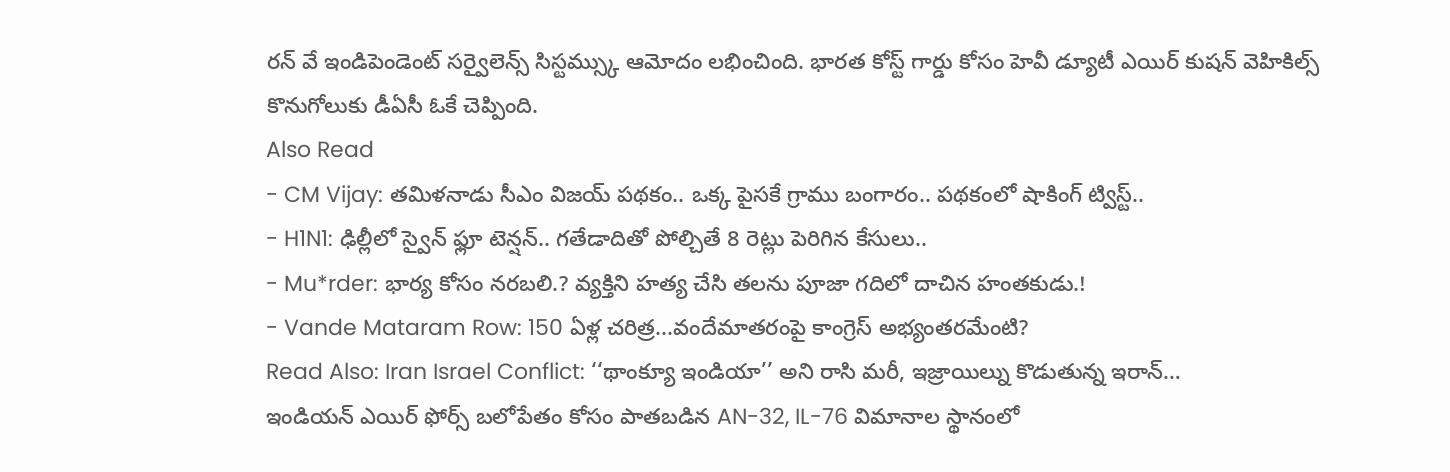రన్ వే ఇండిపెండెంట్ సర్వైలెన్స్ సిస్టమ్స్కు ఆమోదం లభించింది. భారత కోస్ట్ గార్డు కోసం హెవీ డ్యూటీ ఎయిర్ కుషన్ వెహికిల్స్ కొనుగోలుకు డీఏసీ ఓకే చెప్పింది.
Also Read
- CM Vijay: తమిళనాడు సీఎం విజయ్ పథకం.. ఒక్క పైసకే గ్రాము బంగారం.. పథకంలో షాకింగ్ ట్విస్ట్..
- H1N1: ఢిల్లీలో స్వైన్ ఫ్లూ టెన్షన్.. గతేడాదితో పోల్చితే 8 రెట్లు పెరిగిన కేసులు..
- Mu*rder: భార్య కోసం నరబలి.? వ్యక్తిని హత్య చేసి తలను పూజా గదిలో దాచిన హంతకుడు.!
- Vande Mataram Row: 150 ఏళ్ల చరిత్ర...వందేమాతరంపై కాంగ్రెస్ అభ్యంతరమేంటి?
Read Also: Iran Israel Conflict: ‘‘థాంక్యూ ఇండియా’’ అని రాసి మరీ, ఇజ్రాయిల్ను కొడుతున్న ఇరాన్…
ఇండియన్ ఎయిర్ ఫోర్స్ బలోపేతం కోసం పాతబడిన AN-32, IL-76 విమానాల స్థానంలో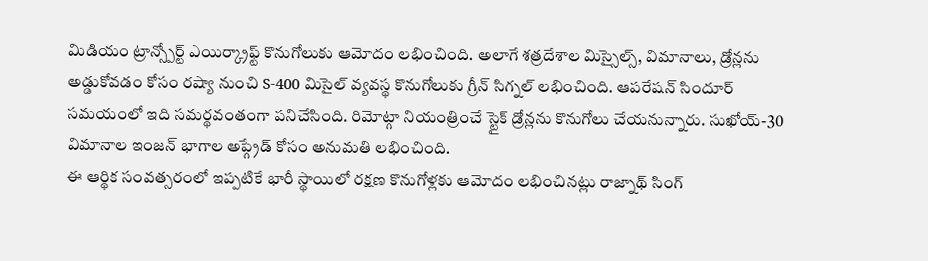మిడియం ట్రాన్స్పోర్ట్ ఎయిర్క్రాఫ్ట్ కొనుగోలుకు ఆమోదం లభించింది. అలాగే శత్రదేశాల మిస్సైల్స్, విమానాలు, డ్రోన్లను అడ్డుకోవడం కోసం రష్యా నుంచి S-400 మిసైల్ వ్యవస్థ కొనుగోలుకు గ్రీన్ సిగ్నల్ లభించింది. ఆపరేషన్ సిందూర్ సమయంలో ఇది సమర్థవంతంగా పనిచేసింది. రిమోట్గా నియంత్రించే స్టైక్ డ్రోన్లను కొనుగోలు చేయనున్నారు. సుఖోయ్-30 విమానాల ఇంజన్ భాగాల అప్గ్రేడ్ కోసం అనుమతి లభించింది.
ఈ ఆర్థిక సంవత్సరంలో ఇప్పటికే భారీ స్థాయిలో రక్షణ కొనుగోళ్లకు ఆమోదం లభించినట్లు రాజ్నాథ్ సింగ్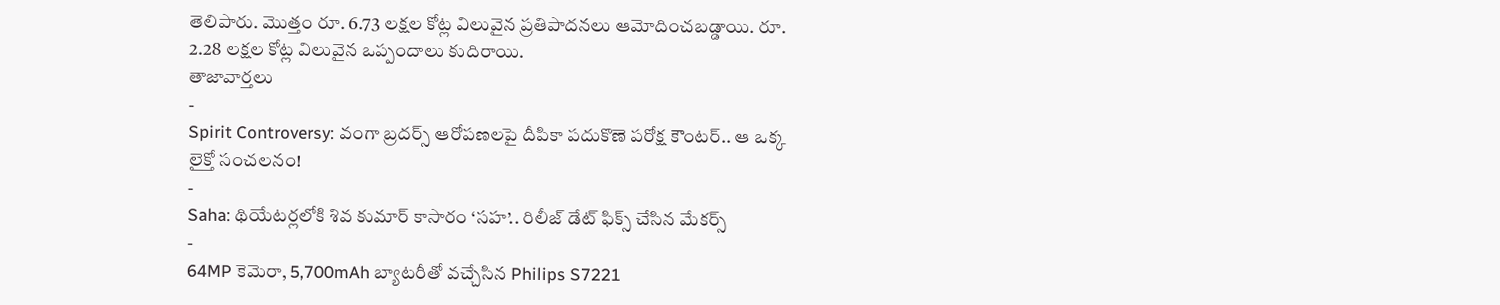తెలిపారు. మొత్తం రూ. 6.73 లక్షల కోట్ల విలువైన ప్రతిపాదనలు ఆమోదించబడ్డాయి. రూ. 2.28 లక్షల కోట్ల విలువైన ఒప్పందాలు కుదిరాయి.
తాజావార్తలు
-
Spirit Controversy: వంగా బ్రదర్స్ ఆరోపణలపై దీపికా పదుకొణె పరోక్ష కౌంటర్.. ఆ ఒక్క లైక్తో సంచలనం!
-
Saha: థియేటర్లలోకి శివ కుమార్ కాసారం ‘సహ’.. రిలీజ్ డేట్ ఫిక్స్ చేసిన మేకర్స్
-
64MP కెమెరా, 5,700mAh బ్యాటరీతో వచ్చేసిన Philips S7221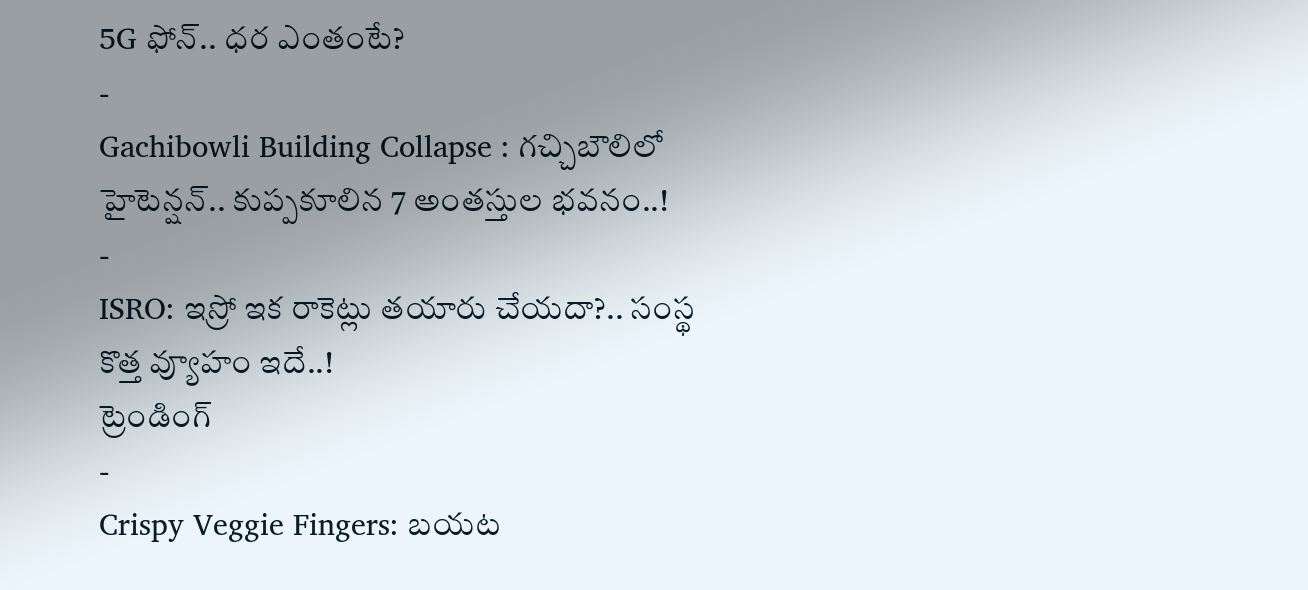5G ఫోన్.. ధర ఎంతంటే?
-
Gachibowli Building Collapse : గచ్చిబౌలిలో హైటెన్షన్.. కుప్పకూలిన 7 అంతస్తుల భవనం..!
-
ISRO: ఇస్రో ఇక రాకెట్లు తయారు చేయదా?.. సంస్థ కొత్త వ్యూహం ఇదే..!
ట్రెండింగ్
-
Crispy Veggie Fingers: బయట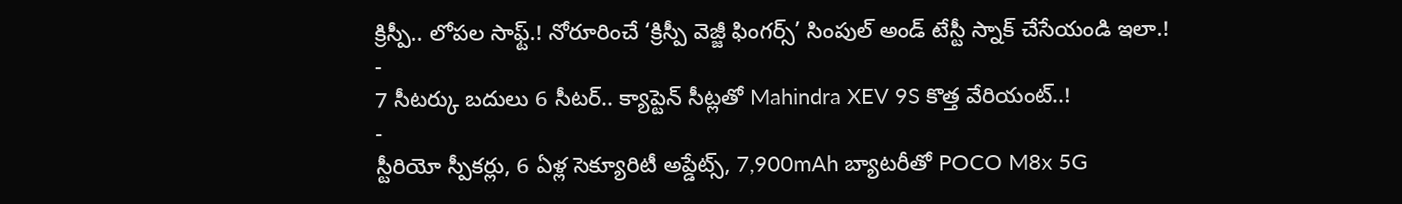క్రిస్పీ.. లోపల సాఫ్ట్.! నోరూరించే ‘క్రిస్పీ వెజ్జీ ఫింగర్స్’ సింపుల్ అండ్ టేస్టీ స్నాక్ చేసేయండి ఇలా.!
-
7 సీటర్కు బదులు 6 సీటర్.. క్యాప్టెన్ సీట్లతో Mahindra XEV 9S కొత్త వేరియంట్..!
-
స్టీరియో స్పీకర్లు, 6 ఏళ్ల సెక్యూరిటీ అప్డేట్స్, 7,900mAh బ్యాటరీతో POCO M8x 5G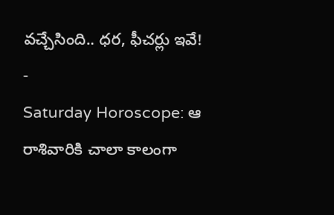వచ్చేసింది.. ధర, ఫీచర్లు ఇవే!
-
Saturday Horoscope: ఆ రాశివారికి చాలా కాలంగా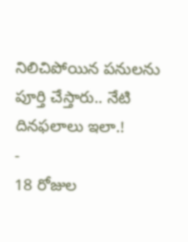నిలిచిపోయిన పనులను పూర్తి చేస్తారు.. నేటి దినఫలాలు ఇలా.!
-
18 రోజుల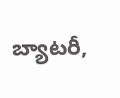బ్యాటరీ,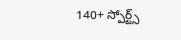140+ స్పోర్ట్స్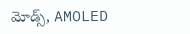మోడ్స్, AMOLED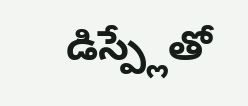డిస్ప్లేతో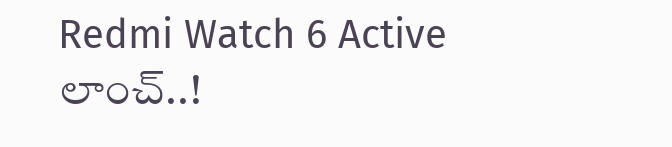Redmi Watch 6 Active లాంచ్..!